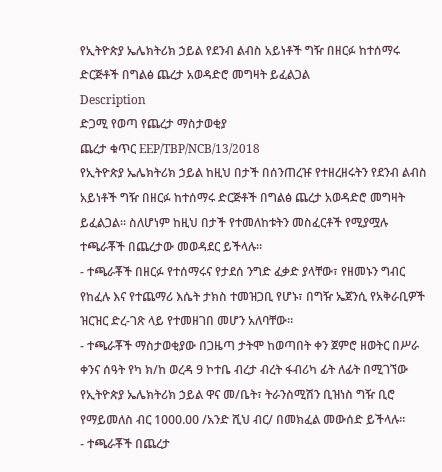የኢትዮጵያ ኤሌክትሪክ ኃይል የደንብ ልብስ አይነቶች ግዥ በዘርፉ ከተሰማሩ ድርጅቶች በግልፅ ጨረታ አወዳድሮ መግዛት ይፈልጋል
Description
ድጋሚ የወጣ የጨረታ ማስታወቂያ
ጨረታ ቁጥር EEP/TBP/NCB/13/2018
የኢትዮጵያ ኤሌክትሪክ ኃይል ከዚህ በታች በሰንጠረዡ የተዘረዘሩትን የደንብ ልብስ አይነቶች ግዥ በዘርፉ ከተሰማሩ ድርጅቶች በግልፅ ጨረታ አወዳድሮ መግዛት ይፈልጋል። ስለሆነም ከዚህ በታች የተመለከቱትን መስፈርቶች የሚያሟሉ ተጫራቾች በጨረታው መወዳደር ይችላሉ።
- ተጫራቾች በዘርፉ የተሰማሩና የታደሰ ንግድ ፈቃድ ያላቸው፣ የዘመኑን ግብር የከፈሉ እና የተጨማሪ እሴት ታክስ ተመዝጋቢ የሆኑ፣ በግዥ ኤጀንሲ የአቅራቢዎች ዝርዝር ድረ-ገጽ ላይ የተመዘገበ መሆን አለባቸው።
- ተጫራቾች ማስታወቂያው በጋዜጣ ታትሞ ከወጣበት ቀን ጀምሮ ዘወትር በሥራ ቀንና ሰዓት የካ ክ/ከ ወረዳ 9 ኮተቤ ብረታ ብረት ፋብሪካ ፊት ለፊት በሚገኘው የኢትዮጵያ ኤሌክትሪክ ኃይል ዋና መ/ቤት፣ ትራንስሚሽን ቢዝነስ ግዥ ቢሮ የማይመለስ ብር 1000.00 /አንድ ሺህ ብር/ በመክፈል መውሰድ ይችላሉ።
- ተጫራቾች በጨረታ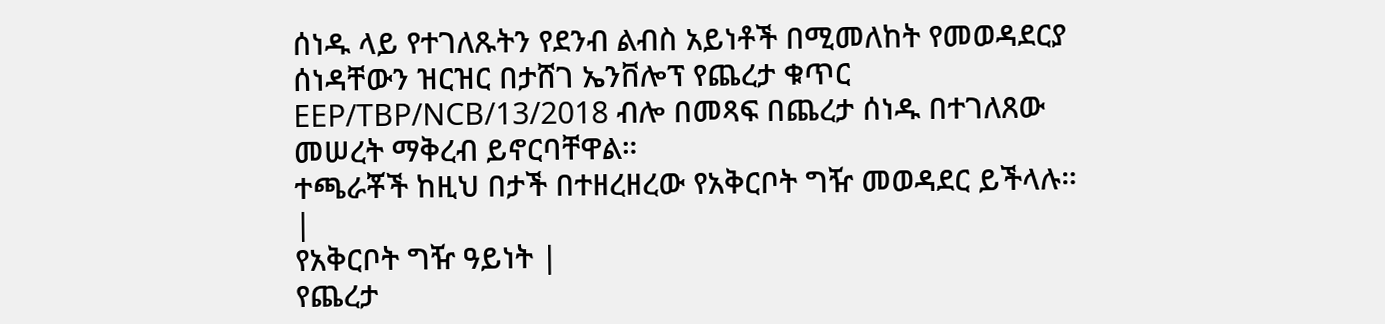ሰነዱ ላይ የተገለጹትን የደንብ ልብስ አይነቶች በሚመለከት የመወዳደርያ ሰነዳቸውን ዝርዝር በታሸገ ኤንቨሎፕ የጨረታ ቁጥር EEP/TBP/NCB/13/2018 ብሎ በመጻፍ በጨረታ ሰነዱ በተገለጸው መሠረት ማቅረብ ይኖርባቸዋል።
ተጫራቾች ከዚህ በታች በተዘረዘረው የአቅርቦት ግዥ መወዳደር ይችላሉ።
|
የአቅርቦት ግዥ ዓይነት |
የጨረታ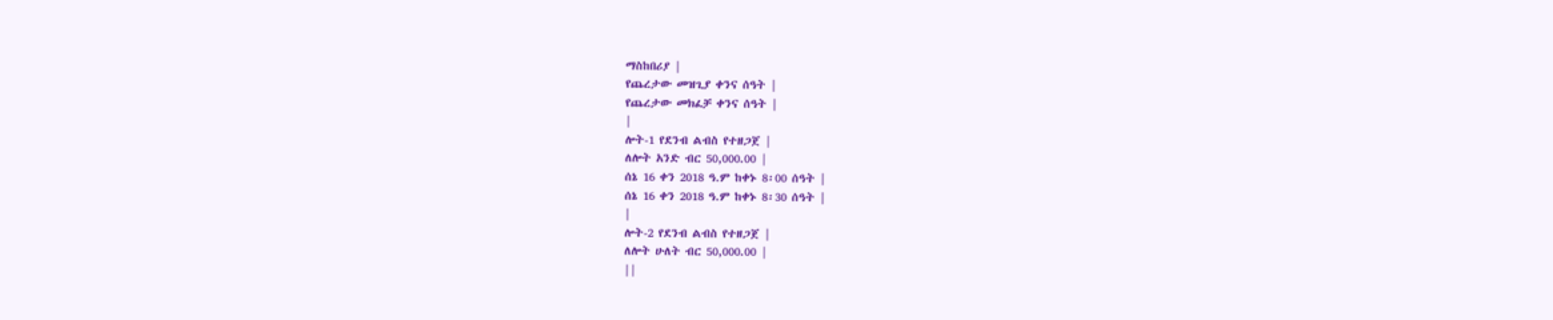ማስከበሪያ |
የጨረታው መዝጊያ ቀንና ሰዓት |
የጨረታው መክፈቻ ቀንና ሰዓት |
|
ሎት-1 የደንብ ልብስ የተዘጋጀ |
ለሎት አንድ ብር 50,000.00 |
ሰኔ 16 ቀን 2018 ዓ.ም ከቀኑ 8፡00 ሰዓት |
ሰኔ 16 ቀን 2018 ዓ.ም ከቀኑ 8፡30 ሰዓት |
|
ሎት-2 የደንብ ልብስ የተዘጋጀ |
ለሎት ሁለት ብር 50,000.00 |
||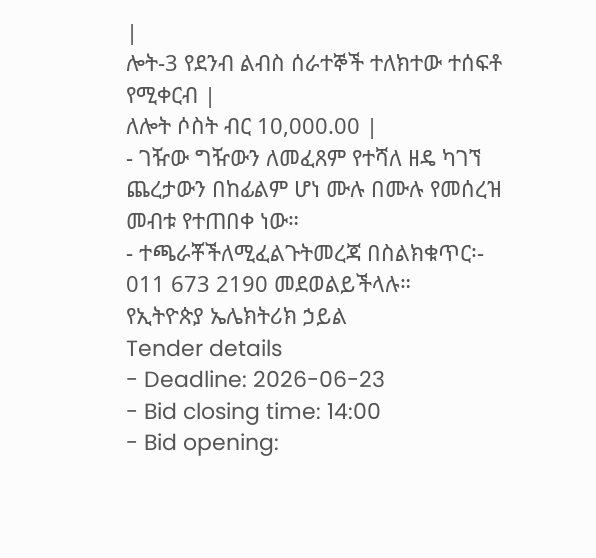|
ሎት-3 የደንብ ልብስ ሰራተኞች ተለክተው ተሰፍቶ የሚቀርብ |
ለሎት ሶስት ብር 10,000.00 |
- ገዥው ግዥውን ለመፈጸም የተሻለ ዘዴ ካገኘ ጨረታውን በከፊልም ሆነ ሙሉ በሙሉ የመሰረዝ መብቱ የተጠበቀ ነው።
- ተጫራቾችለሚፈልጉትመረጃ በስልክቁጥር፡- 011 673 2190 መደወልይችላሉ።
የኢትዮጵያ ኤሌክትሪክ ኃይል
Tender details
- Deadline: 2026-06-23
- Bid closing time: 14:00
- Bid opening: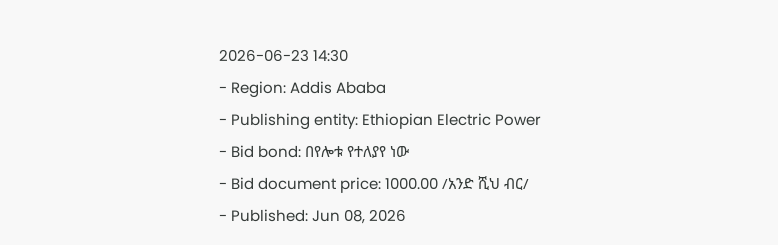2026-06-23 14:30
- Region: Addis Ababa
- Publishing entity: Ethiopian Electric Power
- Bid bond: በየሎቱ የተለያየ ነው
- Bid document price: 1000.00 /አንድ ሺህ ብር/
- Published: Jun 08, 2026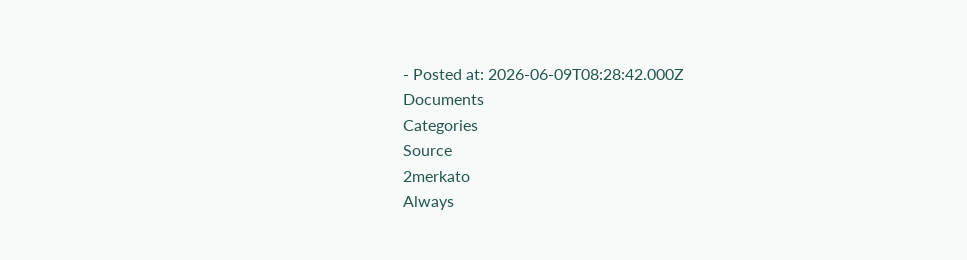- Posted at: 2026-06-09T08:28:42.000Z
Documents
Categories
Source
2merkato
Always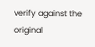verify against the original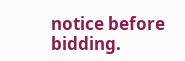notice before bidding.